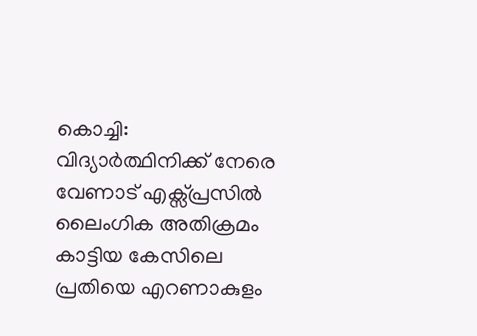കൊച്ചി: വിദ്യാർത്ഥിനിക്ക് നേരെ വേണാട് എക്സ്പ്രസിൽ ലൈംഗിക അതിക്രമം കാട്ടിയ കേസിലെ പ്രതിയെ എറണാകുളം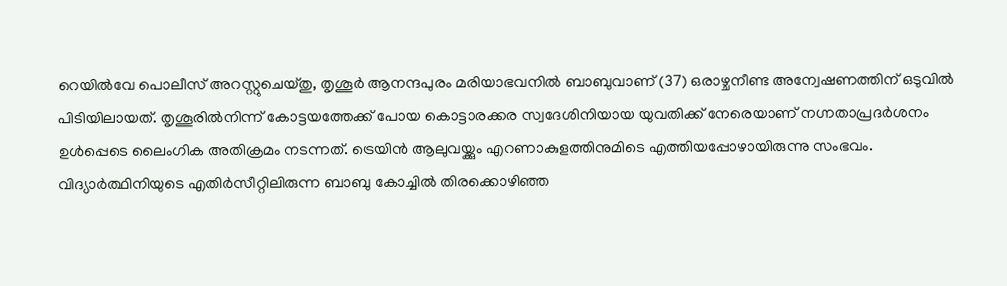റെയിൽവേ പൊലീസ് അറസ്റ്റുചെയ്തു, തൃശൂർ ആനന്ദപുരം മരിയാഭവനിൽ ബാബുവാണ് (37) ഒരാഴ്ചനീണ്ട അന്വേഷണത്തിന് ഒടുവിൽ പിടിയിലായത്. തൃശൂരിൽനിന്ന് കോട്ടയത്തേക്ക് പോയ കൊട്ടാരക്കര സ്വദേശിനിയായ യുവതിക്ക് നേരെയാണ് നഗ്നതാപ്രദർശനം ഉൾപ്പെടെ ലൈംഗിക അതിക്രമം നടന്നത്. ട്രെയിൻ ആലുവയ്ക്കും എറണാകുളത്തിനുമിടെ എത്തിയപ്പോഴായിരുന്നു സംഭവം.
വിദ്യാർത്ഥിനിയുടെ എതിർസീറ്റിലിരുന്ന ബാബു കോച്ചിൽ തിരക്കൊഴിഞ്ഞ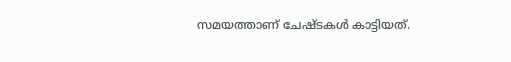സമയത്താണ് ചേഷ്ടകൾ കാട്ടിയത്.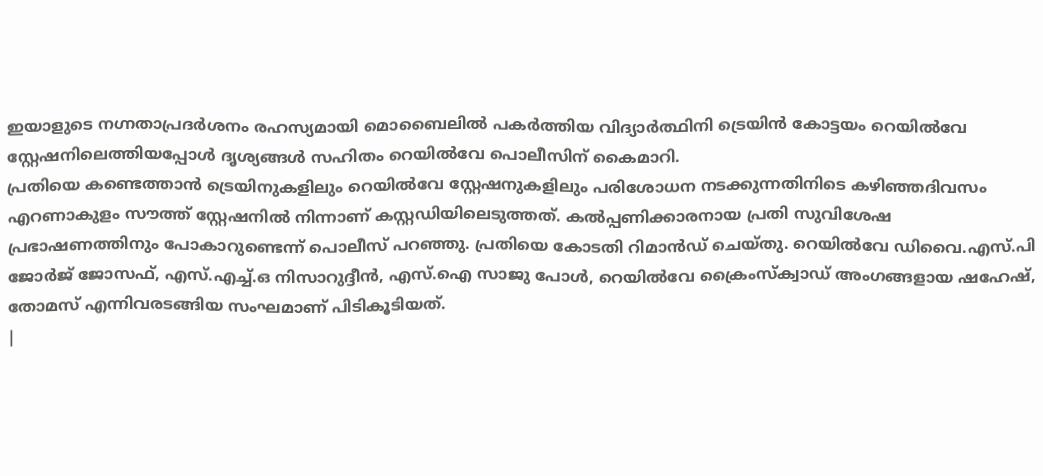ഇയാളുടെ നഗ്നതാപ്രദർശനം രഹസ്യമായി മൊബൈലിൽ പകർത്തിയ വിദ്യാർത്ഥിനി ട്രെയിൻ കോട്ടയം റെയിൽവേ സ്റ്റേഷനിലെത്തിയപ്പോൾ ദൃശ്യങ്ങൾ സഹിതം റെയിൽവേ പൊലീസിന് കൈമാറി.
പ്രതിയെ കണ്ടെത്താൻ ട്രെയിനുകളിലും റെയിൽവേ സ്റ്റേഷനുകളിലും പരിശോധന നടക്കുന്നതിനിടെ കഴിഞ്ഞദിവസം എറണാകുളം സൗത്ത് സ്റ്റേഷനിൽ നിന്നാണ് കസ്റ്റഡിയിലെടുത്തത്. കൽപ്പണിക്കാരനായ പ്രതി സുവിശേഷ പ്രഭാഷണത്തിനും പോകാറുണ്ടെന്ന് പൊലീസ് പറഞ്ഞു. പ്രതിയെ കോടതി റിമാൻഡ് ചെയ്തു. റെയിൽവേ ഡിവൈ.എസ്.പി ജോർജ് ജോസഫ്, എസ്.എച്ച്.ഒ നിസാറുദ്ദീൻ, എസ്.ഐ സാജു പോൾ, റെയിൽവേ ക്രൈംസ്ക്വാഡ് അംഗങ്ങളായ ഷഹേഷ്, തോമസ് എന്നിവരടങ്ങിയ സംഘമാണ് പിടികൂടിയത്.
|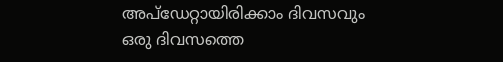അപ്ഡേറ്റായിരിക്കാം ദിവസവും
ഒരു ദിവസത്തെ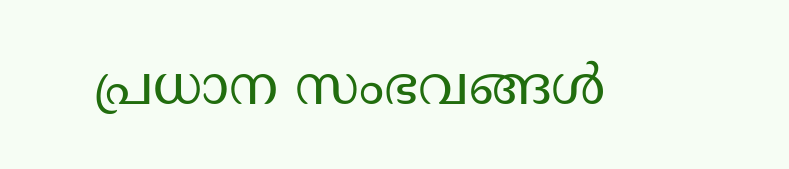പ്രധാന സംഭവങ്ങൾ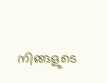നിങ്ങളുടെ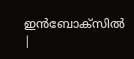ഇൻബോക്സിൽ |